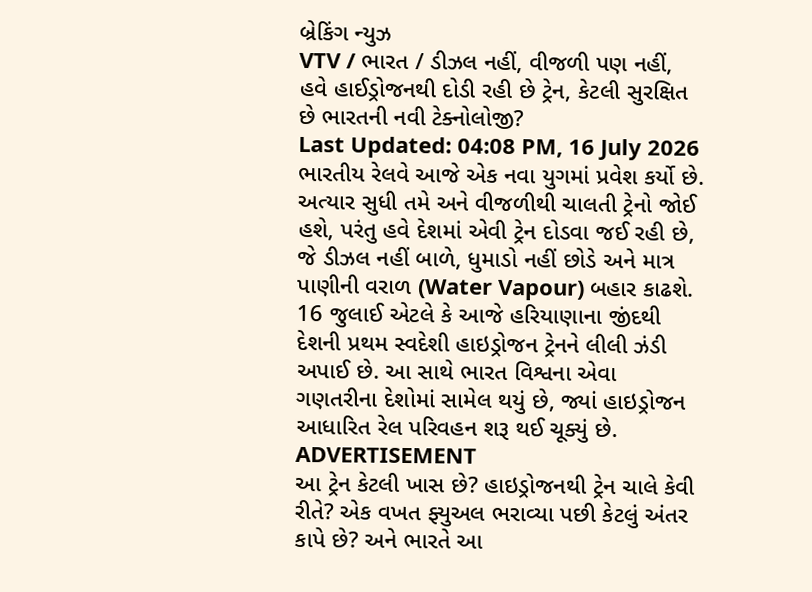બ્રેકિંગ ન્યુઝ
VTV / ભારત / ડીઝલ નહીં, વીજળી પણ નહીં, હવે હાઈડ્રોજનથી દોડી રહી છે ટ્રેન, કેટલી સુરક્ષિત છે ભારતની નવી ટેક્નોલોજી?
Last Updated: 04:08 PM, 16 July 2026
ભારતીય રેલવે આજે એક નવા યુગમાં પ્રવેશ કર્યો છે. અત્યાર સુધી તમે અને વીજળીથી ચાલતી ટ્રેનો જોઈ હશે, પરંતુ હવે દેશમાં એવી ટ્રેન દોડવા જઈ રહી છે, જે ડીઝલ નહીં બાળે, ધુમાડો નહીં છોડે અને માત્ર પાણીની વરાળ (Water Vapour) બહાર કાઢશે. 16 જુલાઈ એટલે કે આજે હરિયાણાના જીંદથી દેશની પ્રથમ સ્વદેશી હાઇડ્રોજન ટ્રેનને લીલી ઝંડી અપાઈ છે. આ સાથે ભારત વિશ્વના એવા ગણતરીના દેશોમાં સામેલ થયું છે, જ્યાં હાઇડ્રોજન આધારિત રેલ પરિવહન શરૂ થઈ ચૂક્યું છે.
ADVERTISEMENT
આ ટ્રેન કેટલી ખાસ છે? હાઇડ્રોજનથી ટ્રેન ચાલે કેવી રીતે? એક વખત ફ્યુઅલ ભરાવ્યા પછી કેટલું અંતર કાપે છે? અને ભારતે આ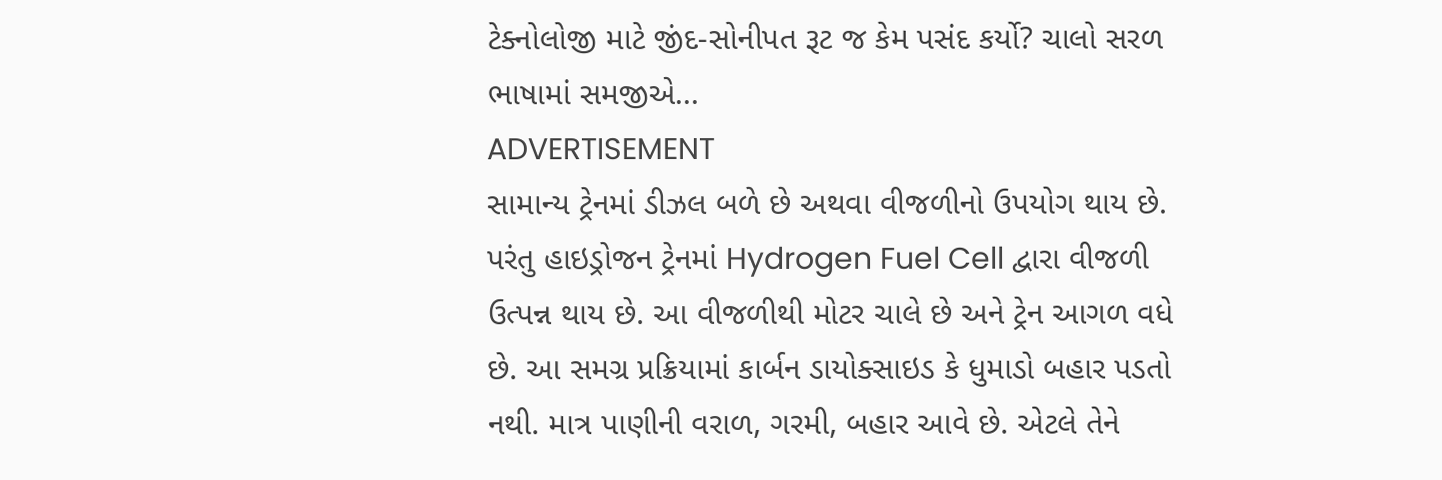ટેક્નોલોજી માટે જીંદ-સોનીપત રૂટ જ કેમ પસંદ કર્યો? ચાલો સરળ ભાષામાં સમજીએ...
ADVERTISEMENT
સામાન્ય ટ્રેનમાં ડીઝલ બળે છે અથવા વીજળીનો ઉપયોગ થાય છે. પરંતુ હાઇડ્રોજન ટ્રેનમાં Hydrogen Fuel Cell દ્વારા વીજળી ઉત્પન્ન થાય છે. આ વીજળીથી મોટર ચાલે છે અને ટ્રેન આગળ વધે છે. આ સમગ્ર પ્રક્રિયામાં કાર્બન ડાયોક્સાઇડ કે ધુમાડો બહાર પડતો નથી. માત્ર પાણીની વરાળ, ગરમી, બહાર આવે છે. એટલે તેને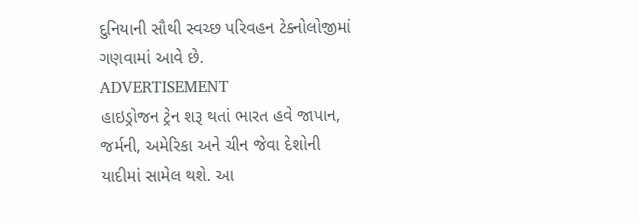દુનિયાની સૌથી સ્વચ્છ પરિવહન ટેક્નોલોજીમાં ગણવામાં આવે છે.
ADVERTISEMENT
હાઇડ્રોજન ટ્રેન શરૂ થતાં ભારત હવે જાપાન, જર્મની, અમેરિકા અને ચીન જેવા દેશોની યાદીમાં સામેલ થશે. આ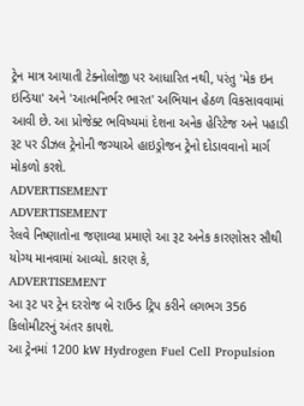ટ્રેન માત્ર આયાતી ટેક્નોલોજી પર આધારિત નથી, પરંતુ 'મેક ઇન ઇન્ડિયા' અને 'આત્મનિર્ભર ભારત' અભિયાન હેઠળ વિકસાવવામાં આવી છે. આ પ્રોજેક્ટ ભવિષ્યમાં દેશના અનેક હેરિટેજ અને પહાડી રૂટ પર ડીઝલ ટ્રેનોની જગ્યાએ હાઇડ્રોજન ટ્રેનો દોડાવવાનો માર્ગ મોકળો કરશે.
ADVERTISEMENT
ADVERTISEMENT
રેલવે નિષ્ણાતોના જણાવ્યા પ્રમાણે આ રૂટ અનેક કારણોસર સૌથી યોગ્ય માનવામાં આવ્યો. કારણ કે,
ADVERTISEMENT
આ રૂટ પર ટ્રેન દરરોજ બે રાઉન્ડ ટ્રિપ કરીને લગભગ 356 કિલોમીટરનું અંતર કાપશે.
આ ટ્રેનમાં 1200 kW Hydrogen Fuel Cell Propulsion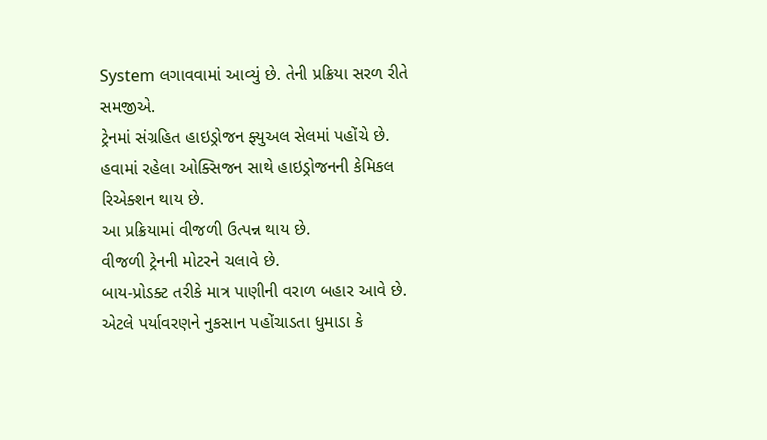System લગાવવામાં આવ્યું છે. તેની પ્રક્રિયા સરળ રીતે સમજીએ.
ટ્રેનમાં સંગ્રહિત હાઇડ્રોજન ફ્યુઅલ સેલમાં પહોંચે છે.
હવામાં રહેલા ઓક્સિજન સાથે હાઇડ્રોજનની કેમિકલ રિએક્શન થાય છે.
આ પ્રક્રિયામાં વીજળી ઉત્પન્ન થાય છે.
વીજળી ટ્રેનની મોટરને ચલાવે છે.
બાય-પ્રોડક્ટ તરીકે માત્ર પાણીની વરાળ બહાર આવે છે.
એટલે પર્યાવરણને નુકસાન પહોંચાડતા ધુમાડા કે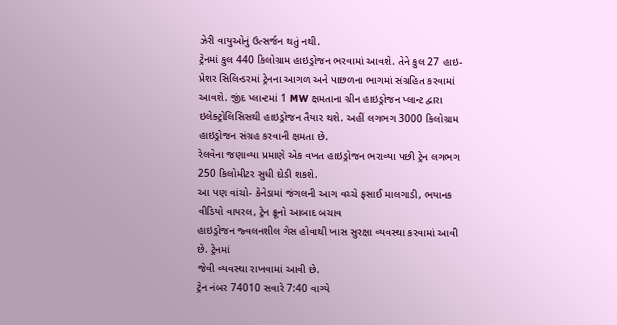ઝેરી વાયુઓનું ઉત્સર્જન થતું નથી.
ટ્રેનમાં કુલ 440 કિલોગ્રામ હાઇડ્રોજન ભરવામાં આવશે. તેને કુલ 27 હાઇ-પ્રેશર સિલિન્ડરમાં ટ્રેનના આગળ અને પાછળના ભાગમાં સંગ્રહિત કરવામાં આવશે. જીંદ પ્લાન્ટમાં 1 MW ક્ષમતાના ગ્રીન હાઇડ્રોજન પ્લાન્ટ દ્વારા ઇલેક્ટ્રોલિસિસથી હાઇડ્રોજન તૈયાર થશે. અહીં લગભગ 3000 કિલોગ્રામ હાઇડ્રોજન સંગ્રહ કરવાની ક્ષમતા છે.
રેલવેના જણાવ્યા પ્રમાણે એક વખત હાઇડ્રોજન ભરાવ્યા પછી ટ્રેન લગભગ 250 કિલોમીટર સુધી દોડી શકશે.
આ પણ વાંચો- કેનેડામાં જંગલની આગ વચ્ચે ફસાઈ માલગાડી, ભયાનક વીડિયો વાયરલ, ટ્રેન ક્રૂનો આબાદ બચાવ
હાઇડ્રોજન જ્વલનશીલ ગેસ હોવાથી ખાસ સુરક્ષા વ્યવસ્થા કરવામાં આવી છે. ટ્રેનમાં
જેવી વ્યવસ્થા રાખવામાં આવી છે.
ટ્રેન નંબર 74010 સવારે 7:40 વાગ્યે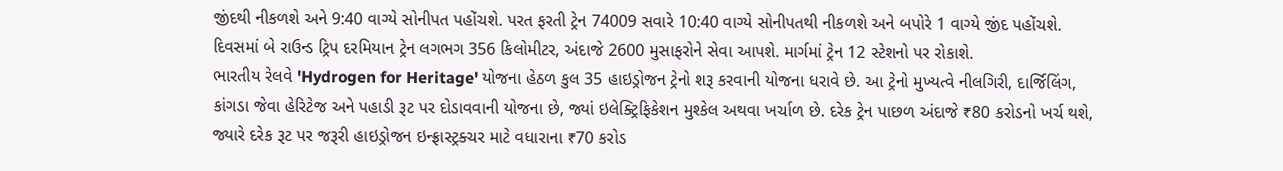જીંદથી નીકળશે અને 9:40 વાગ્યે સોનીપત પહોંચશે. પરત ફરતી ટ્રેન 74009 સવારે 10:40 વાગ્યે સોનીપતથી નીકળશે અને બપોરે 1 વાગ્યે જીંદ પહોંચશે. દિવસમાં બે રાઉન્ડ ટ્રિપ દરમિયાન ટ્રેન લગભગ 356 કિલોમીટર, અંદાજે 2600 મુસાફરોને સેવા આપશે. માર્ગમાં ટ્રેન 12 સ્ટેશનો પર રોકાશે.
ભારતીય રેલવે 'Hydrogen for Heritage' યોજના હેઠળ કુલ 35 હાઇડ્રોજન ટ્રેનો શરૂ કરવાની યોજના ધરાવે છે. આ ટ્રેનો મુખ્યત્વે નીલગિરી, દાર્જિલિંગ, કાંગડા જેવા હેરિટેજ અને પહાડી રૂટ પર દોડાવવાની યોજના છે, જ્યાં ઇલેક્ટ્રિફિકેશન મુશ્કેલ અથવા ખર્ચાળ છે. દરેક ટ્રેન પાછળ અંદાજે ₹80 કરોડનો ખર્ચ થશે, જ્યારે દરેક રૂટ પર જરૂરી હાઇડ્રોજન ઇન્ફ્રાસ્ટ્રક્ચર માટે વધારાના ₹70 કરોડ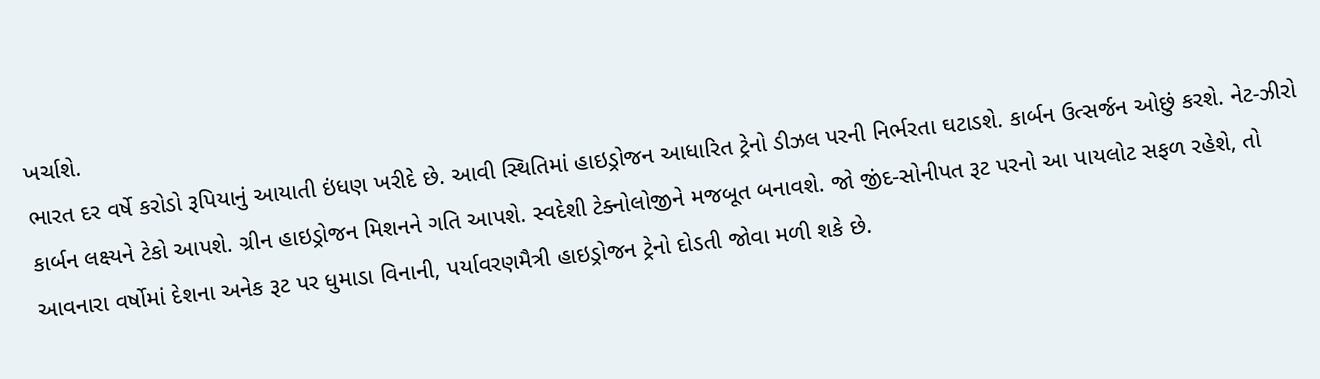ખર્ચાશે.
ભારત દર વર્ષે કરોડો રૂપિયાનું આયાતી ઇંધણ ખરીદે છે. આવી સ્થિતિમાં હાઇડ્રોજન આધારિત ટ્રેનો ડીઝલ પરની નિર્ભરતા ઘટાડશે. કાર્બન ઉત્સર્જન ઓછું કરશે. નેટ-ઝીરો કાર્બન લક્ષ્યને ટેકો આપશે. ગ્રીન હાઇડ્રોજન મિશનને ગતિ આપશે. સ્વદેશી ટેક્નોલોજીને મજબૂત બનાવશે. જો જીંદ-સોનીપત રૂટ પરનો આ પાયલોટ સફળ રહેશે, તો આવનારા વર્ષોમાં દેશના અનેક રૂટ પર ધુમાડા વિનાની, પર્યાવરણમૈત્રી હાઇડ્રોજન ટ્રેનો દોડતી જોવા મળી શકે છે.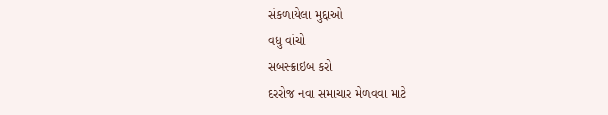સંકળાયેલા મુદ્દાઓ
વધુ વાંચો
સબસ્ક્રાઇબ કરો
દરરોજ નવા સમાચાર મેળવવા માટે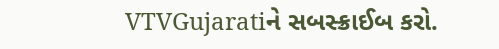VTVGujaratiને સબસ્ક્રાઈબ કરો.